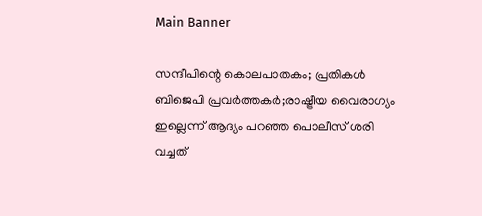Main Banner

സന്ദീപിന്റെ കൊലപാതകം; പ്രതികൾ ബിജെപി പ്രവർത്തകർ;രാഷ്ട്രീയ വൈരാഗ്യം ഇല്ലെന്ന് ആദ്യം പറഞ്ഞ പൊലീസ് ശരി വച്ചത്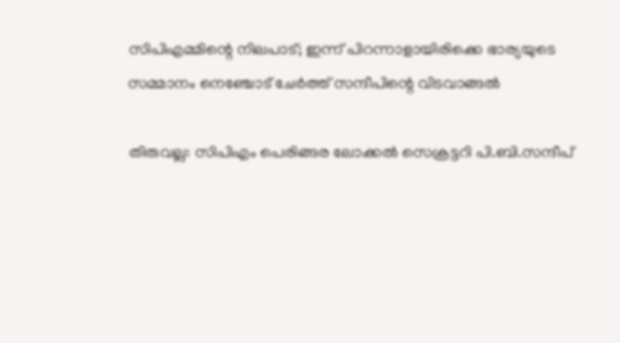സിപിഎമ്മിന്റെ നിലപാട്; ഇന്ന് പിറന്നാളായിരിക്കെ ഭാര്യയുടെ സമ്മാനം നെഞ്ചോട് ചേർത്ത് സന്ദീപിന്റെ വിടവാങ്ങൽ

തിരുവല്ല: സിപിഎം പെരിങ്ങര ലോക്കൽ സെക്രട്ടറി പി.ബി.സന്ദീപ്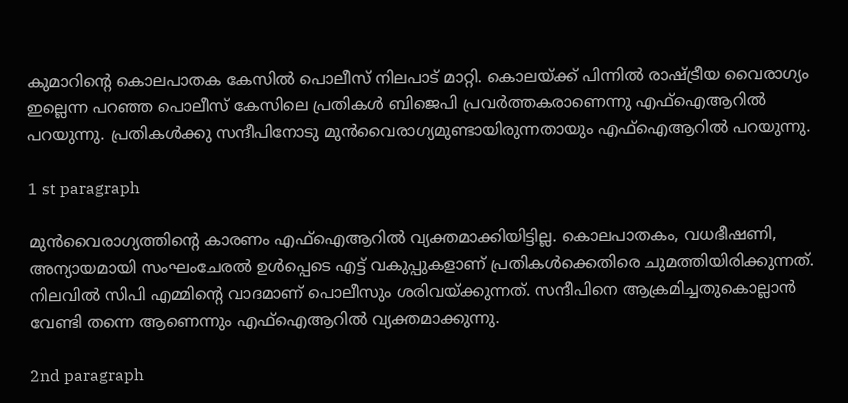കുമാറിന്റെ കൊലപാതക കേസിൽ പൊലീസ് നിലപാട് മാറ്റി. കൊലയ്ക്ക് പിന്നിൽ രാഷ്ട്രീയ വൈരാഗ്യം ഇല്ലെന്ന പറഞ്ഞ പൊലീസ് കേസിലെ പ്രതികൾ ബിജെപി പ്രവർത്തകരാണെന്നു എഫ്‌ഐആറിൽ പറയുന്നു. പ്രതികൾക്കു സന്ദീപിനോടു മുൻവൈരാഗ്യമുണ്ടായിരുന്നതായും എഫ്‌ഐആറിൽ പറയുന്നു.

1 st paragraph

മുൻവൈരാഗ്യത്തിന്റെ കാരണം എഫ്‌ഐആറിൽ വ്യക്തമാക്കിയിട്ടില്ല. കൊലപാതകം, വധഭീഷണി, അന്യായമായി സംഘംചേരൽ ഉൾപ്പെടെ എട്ട് വകുപ്പുകളാണ് പ്രതികൾക്കെതിരെ ചുമത്തിയിരിക്കുന്നത്. നിലവിൽ സിപി എമ്മിന്റെ വാദമാണ് പൊലീസും ശരിവയ്ക്കുന്നത്. സന്ദീപിനെ ആക്രമിച്ചതുകൊല്ലാൻ വേണ്ടി തന്നെ ആണെന്നും എഫ്‌ഐആറിൽ വ്യക്തമാക്കുന്നു.

2nd paragraph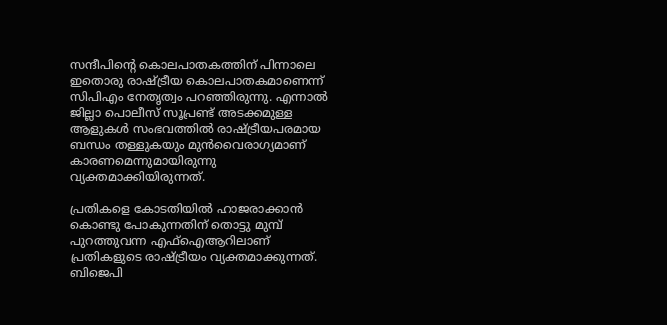സന്ദീപിന്റെ കൊലപാതകത്തിന് പിന്നാലെ ഇതൊരു രാഷ്ട്രീയ കൊലപാതകമാണെന്ന് സിപിഎം നേതൃത്വം പറഞ്ഞിരുന്നു. എന്നാൽ ജില്ലാ പൊലീസ് സൂപ്രണ്ട് അടക്കമുള്ള ആളുകൾ സംഭവത്തിൽ രാഷ്ട്രീയപരമായ ബന്ധം തള്ളുകയും മുൻവൈരാഗ്യമാണ് കാരണമെന്നുമായിരുന്നു വ്യക്തമാക്കിയിരുന്നത്.

പ്രതികളെ കോടതിയിൽ ഹാജരാക്കാൻ കൊണ്ടു പോകുന്നതിന് തൊട്ടു മുമ്പ് പുറത്തുവന്ന എഫ്‌ഐആറിലാണ് പ്രതികളുടെ രാഷ്ട്രീയം വ്യക്തമാക്കുന്നത്. ബിജെപി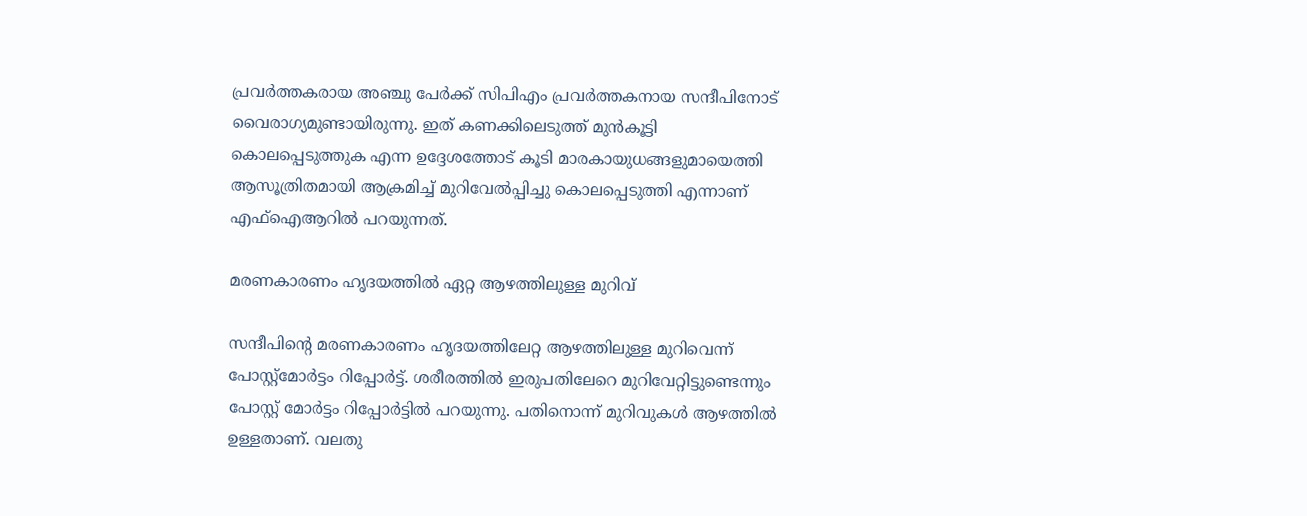പ്രവർത്തകരായ അഞ്ചു പേർക്ക് സിപിഎം പ്രവർത്തകനായ സന്ദീപിനോട് വൈരാഗ്യമുണ്ടായിരുന്നു. ഇത് കണക്കിലെടുത്ത് മുൻകൂട്ടി കൊലപ്പെടുത്തുക എന്ന ഉദ്ദേശത്തോട് കൂടി മാരകായുധങ്ങളുമായെത്തി ആസൂത്രിതമായി ആക്രമിച്ച് മുറിവേൽപ്പിച്ചു കൊലപ്പെടുത്തി എന്നാണ് എഫ്‌ഐആറിൽ പറയുന്നത്.

മരണകാരണം ഹൃദയത്തിൽ ഏറ്റ ആഴത്തിലുള്ള മുറിവ്

സന്ദീപിന്റെ മരണകാരണം ഹൃദയത്തിലേറ്റ ആഴത്തിലുള്ള മുറിവെന്ന് പോസ്റ്റ്മോർട്ടം റിപ്പോർട്ട്. ശരീരത്തിൽ ഇരുപതിലേറെ മുറിവേറ്റിട്ടുണ്ടെന്നും പോസ്റ്റ് മോർട്ടം റിപ്പോർട്ടിൽ പറയുന്നു. പതിനൊന്ന് മുറിവുകൾ ആഴത്തിൽ ഉള്ളതാണ്. വലതു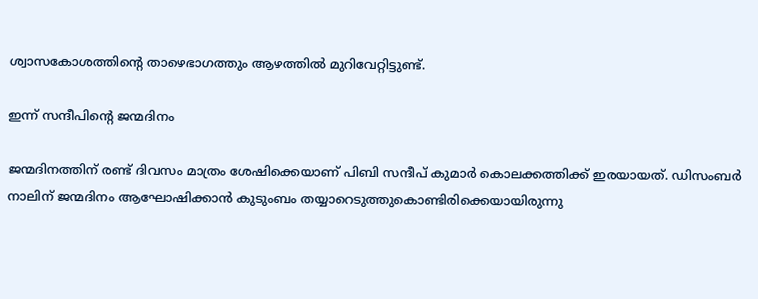ശ്വാസകോശത്തിന്റെ താഴെഭാഗത്തും ആഴത്തിൽ മുറിവേറ്റിട്ടുണ്ട്.

ഇന്ന് സന്ദീപിന്റെ ജന്മദിനം

ജന്മദിനത്തിന് രണ്ട് ദിവസം മാത്രം ശേഷിക്കെയാണ് പിബി സന്ദീപ് കുമാർ കൊലക്കത്തിക്ക് ഇരയായത്. ഡിസംബർ നാലിന് ജന്മദിനം ആഘോഷിക്കാൻ കുടുംബം തയ്യാറെടുത്തുകൊണ്ടിരിക്കെയായിരുന്നു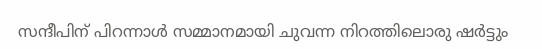സന്ദീപിന് പിറന്നാൾ സമ്മാനമായി ചുവന്ന നിറത്തിലൊരു ഷർട്ടും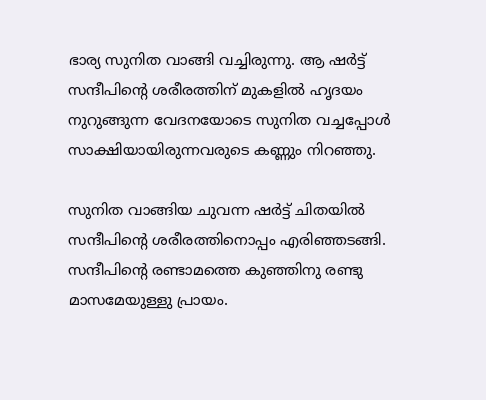ഭാര്യ സുനിത വാങ്ങി വച്ചിരുന്നു. ആ ഷർട്ട് സന്ദീപിന്റെ ശരീരത്തിന് മുകളിൽ ഹൃദയം നുറുങ്ങുന്ന വേദനയോടെ സുനിത വച്ചപ്പോൾ സാക്ഷിയായിരുന്നവരുടെ കണ്ണും നിറഞ്ഞു.

സുനിത വാങ്ങിയ ചുവന്ന ഷർട്ട് ചിതയിൽ സന്ദീപിന്റെ ശരീരത്തിനൊപ്പം എരിഞ്ഞടങ്ങി. സന്ദീപിന്റെ രണ്ടാമത്തെ കുഞ്ഞിനു രണ്ടു മാസമേയുള്ളു പ്രായം.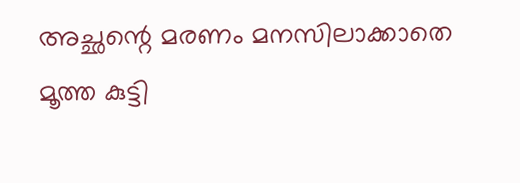അച്ഛന്റെ മരണം മനസിലാക്കാതെ മൂത്ത കുട്ടി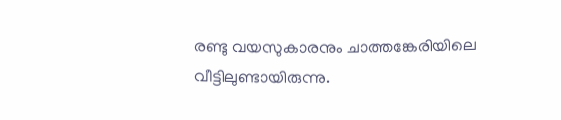രണ്ടു വയസുകാരനും ചാത്തങ്കേരിയിലെ വീട്ടിലുണ്ടായിരുന്നു.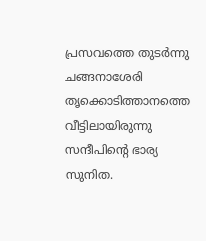പ്രസവത്തെ തുടർന്നു ചങ്ങനാശേരി തൃക്കൊടിത്താനത്തെ വീട്ടിലായിരുന്നു സന്ദീപിന്റെ ഭാര്യ സുനിത.